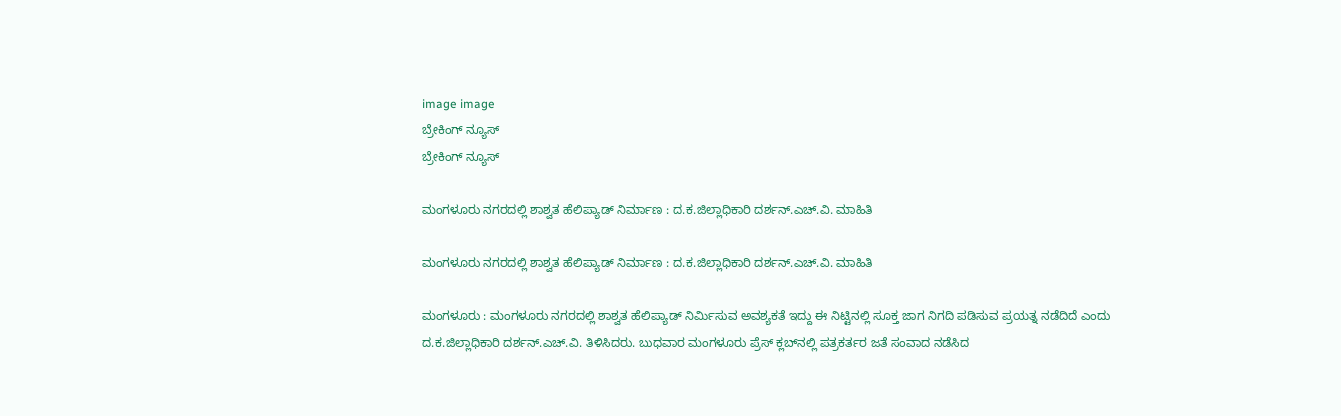image image
ಬ್ರೇಕಿಂಗ್ ನ್ಯೂಸ್
ಬ್ರೇಕಿಂಗ್ ನ್ಯೂಸ್

ಮಂಗಳೂರು ನಗರದಲ್ಲಿ ಶಾಶ್ವತ ಹೆಲಿಪ್ಯಾಡ್ ನಿರ್ಮಾಣ : ದ.ಕ.ಜಿಲ್ಲಾಧಿಕಾರಿ ದರ್ಶನ್.ಎಚ್.ವಿ. ಮಾಹಿತಿ

ಮಂಗಳೂರು ನಗರದಲ್ಲಿ ಶಾಶ್ವತ ಹೆಲಿಪ್ಯಾಡ್ ನಿರ್ಮಾಣ : ದ.ಕ.ಜಿಲ್ಲಾಧಿಕಾರಿ ದರ್ಶನ್.ಎಚ್.ವಿ. ಮಾಹಿತಿ

ಮಂಗಳೂರು : ಮಂಗಳೂರು ನಗರದಲ್ಲಿ ಶಾಶ್ವತ ಹೆಲಿಪ್ಯಾಡ್ ನಿರ್ಮಿಸುವ ಅವಶ್ಯಕತೆ ಇದ್ದು ಈ ನಿಟ್ಟಿನಲ್ಲಿ ಸೂಕ್ತ ಜಾಗ ನಿಗದಿ ಪಡಿಸುವ ಪ್ರಯತ್ನ ನಡೆದಿದೆ ಎಂದು ದ.ಕ.ಜಿಲ್ಲಾಧಿಕಾರಿ ದರ್ಶನ್.ಎಚ್.ವಿ. ತಿಳಿಸಿದರು. ಬುಧವಾರ ಮಂಗಳೂರು ಪ್ರೆಸ್ ಕ್ಲಬ್‌ನಲ್ಲಿ ಪತ್ರಕರ್ತರ ಜತೆ ಸಂವಾದ ನಡೆಸಿದ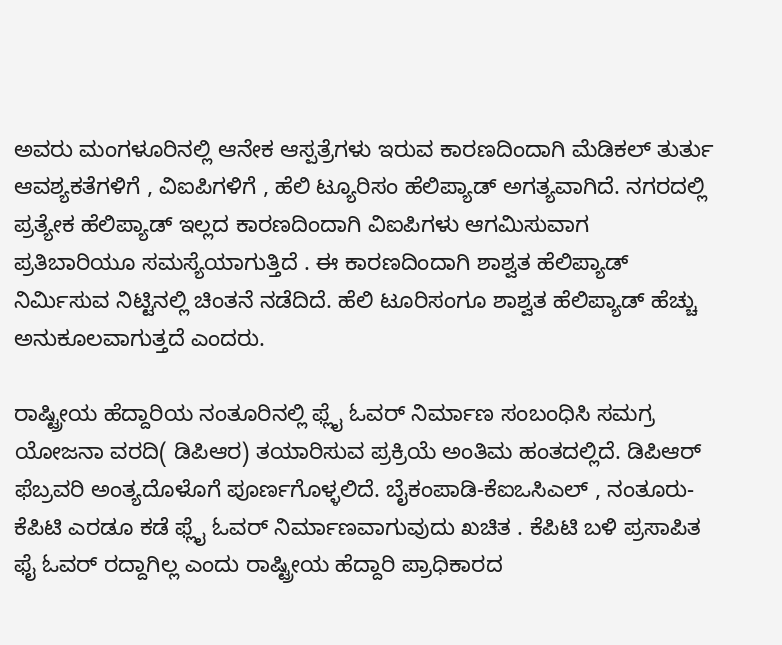ಅವರು ಮಂಗಳೂರಿನಲ್ಲಿ ಆನೇಕ ಆಸ್ಪತ್ರೆಗಳು ಇರುವ ಕಾರಣದಿಂದಾಗಿ ಮೆಡಿಕಲ್ ತುರ್ತು ಆವಶ್ಯಕತೆಗಳಿಗೆ , ವಿಐಪಿಗಳಿಗೆ , ಹೆಲಿ ಟ್ಯೂರಿಸಂ ಹೆಲಿಪ್ಯಾಡ್ ಅಗತ್ಯವಾಗಿದೆ. ನಗರದಲ್ಲಿ ಪ್ರತ್ಯೇಕ ಹೆಲಿಪ್ಯಾಡ್ ಇಲ್ಲದ ಕಾರಣದಿಂದಾಗಿ ವಿಐಪಿಗಳು ಆಗಮಿಸುವಾಗ ಪ್ರತಿಬಾರಿಯೂ ಸಮಸ್ಯೆಯಾಗುತ್ತಿದೆ . ಈ ಕಾರಣದಿಂದಾಗಿ ಶಾಶ್ವತ ಹೆಲಿಪ್ಯಾಡ್ ನಿರ್ಮಿಸುವ ನಿಟ್ಟಿನಲ್ಲಿ ಚಿಂತನೆ ನಡೆದಿದೆ. ಹೆಲಿ ಟೂರಿಸಂಗೂ ಶಾಶ್ವತ ಹೆಲಿಪ್ಯಾಡ್ ಹೆಚ್ಚು ಅನುಕೂಲವಾಗುತ್ತದೆ ಎಂದರು.

ರಾಷ್ಟ್ರೀಯ ಹೆದ್ದಾರಿಯ ನಂತೂರಿನಲ್ಲಿ ಫ್ಲೈ ಓವರ್ ನಿರ್ಮಾಣ ಸಂಬಂಧಿಸಿ ಸಮಗ್ರ ಯೋಜನಾ ವರದಿ( ಡಿಪಿಆರ) ತಯಾರಿಸುವ ಪ್ರಕ್ರಿಯೆ ಅಂತಿಮ ಹಂತದಲ್ಲಿದೆ. ಡಿಪಿಆರ್ ಫೆಬ್ರವರಿ ಅಂತ್ಯದೊಳೊಗೆ ಪೂರ್ಣಗೊಳ್ಳಲಿದೆ. ಬೈಕಂಪಾಡಿ-ಕೆಐಒಸಿಎಲ್ , ನಂತೂರು-ಕೆಪಿಟಿ ಎರಡೂ ಕಡೆ ಫ್ಲೈ ಓವರ್ ನಿರ್ಮಾಣವಾಗುವುದು ಖಚಿತ . ಕೆಪಿಟಿ ಬಳಿ ಪ್ರಸಾಪಿತ ಫೈ ಓವರ್ ರದ್ದಾಗಿಲ್ಲ ಎಂದು ರಾಷ್ಟ್ರೀಯ ಹೆದ್ದಾರಿ ಪ್ರಾಧಿಕಾರದ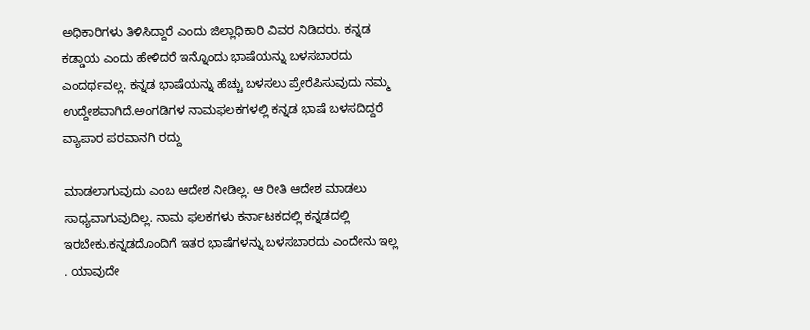ಅಧಿಕಾರಿಗಳು ತಿಳಿಸಿದ್ದಾರೆ ಎಂದು ಜಿಲ್ಲಾಧಿಕಾರಿ ವಿವರ ನಿಡಿದರು. ಕನ್ನಡ ಕಡ್ಡಾಯ ಎಂದು ಹೇಳಿದರೆ ಇನ್ನೊಂದು ಭಾಷೆಯನ್ನು ಬಳಸಬಾರದು ಎಂದರ್ಥವಲ್ಲ. ಕನ್ನಡ ಭಾಷೆಯನ್ನು ಹೆಚ್ಚು ಬಳಸಲು ಪ್ರೇರೆಪಿಸುವುದು ನಮ್ಮ ಉದ್ದೇಶವಾಗಿದೆ.ಅಂಗಡಿಗಳ ನಾಮಫಲಕಗಳಲ್ಲಿ ಕನ್ನಡ ಭಾಷೆ ಬಳಸದಿದ್ದರೆ ವ್ಯಾಪಾರ ಪರವಾನಗಿ ರದ್ದು

ಮಾಡಲಾಗುವುದು ಎಂಬ ಆದೇಶ ನೀಡಿಲ್ಲ. ಆ ರೀತಿ ಆದೇಶ ಮಾಡಲು ಸಾಧ್ಯವಾಗುವುದಿಲ್ಲ. ನಾಮ ಫಲಕಗಳು ಕರ್ನಾಟಕದಲ್ಲಿ ಕನ್ನಡದಲ್ಲಿ ಇರಬೇಕು.ಕನ್ನಡದೊಂದಿಗೆ ಇತರ ಭಾಷೆಗಳನ್ನು ಬಳಸಬಾರದು ಎಂದೇನು ಇಲ್ಲ . ಯಾವುದೇ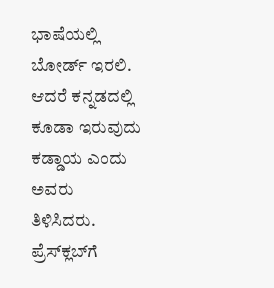ಭಾಷೆಯಲ್ಲಿ ಬೋರ್ಡ್ ಇರಲಿ. ಆದರೆ ಕನ್ನಡದಲ್ಲಿ ಕೂಡಾ ಇರುವುದು ಕಡ್ಡಾಯ ಎಂದು ಅವರು ತಿಳಿಸಿದರು. ಪ್ರೆಸ್‌ಕ್ಲಬ್‌ಗೆ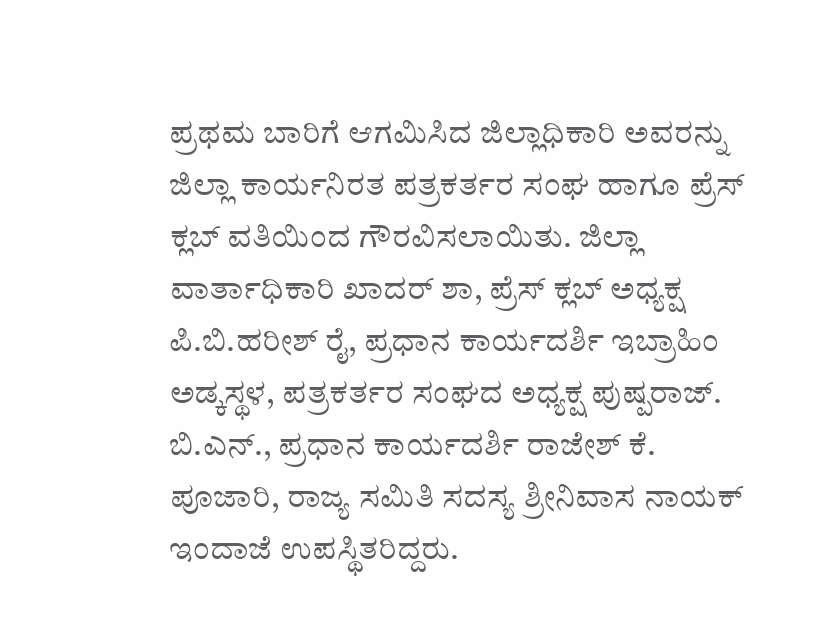ಪ್ರಥಮ ಬಾರಿಗೆ ಆಗಮಿಸಿದ ಜಿಲ್ಲಾಧಿಕಾರಿ ಅವರನ್ನು ಜಿಲ್ಲಾ ಕಾರ್ಯನಿರತ ಪತ್ರಕರ್ತರ ಸಂಘ ಹಾಗೂ ಪ್ರೆಸ್ ಕ್ಲಬ್ ವತಿಯಿಂದ ಗೌರವಿಸಲಾಯಿತು. ಜಿಲ್ಲಾ ವಾರ್ತಾಧಿಕಾರಿ ಖಾದರ್ ಶಾ, ಪ್ರೆಸ್ ಕ್ಲಬ್ ಅಧ್ಯಕ್ಷ ಪಿ.ಬಿ.ಹರೀಶ್ ರೈ, ಪ್ರಧಾನ ಕಾರ್ಯದರ್ಶಿ ಇಬ್ರಾಹಿಂ ಅಡ್ಕಸ್ಥಳ, ಪತ್ರಕರ್ತರ ಸಂಘದ ಅಧ್ಯಕ್ಷ ಪುಷ್ಪರಾಜ್. ಬಿ.ಎನ್., ಪ್ರಧಾನ ಕಾರ್ಯದರ್ಶಿ ರಾಜೇಶ್ ಕೆ. ಪೂಜಾರಿ, ರಾಜ್ಯ ಸಮಿತಿ ಸದಸ್ಯ ಶ್ರೀನಿವಾಸ ನಾಯಕ್ ಇಂದಾಜೆ ಉಪಸ್ಥಿತರಿದ್ದರು.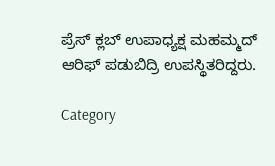ಪ್ರೆಸ್ ಕ್ಲಬ್ ಉಪಾಧ್ಯಕ್ಷ ಮಹಮ್ಮದ್ ಆರಿಫ್ ಪಡುಬಿದ್ರಿ ಉಪಸ್ಥಿತರಿದ್ದರು.

Category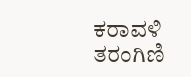ಕರಾವಳಿ ತರಂಗಿಣಿ